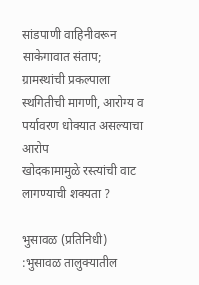सांडपाणी वाहिनीवरून साकेगावात संताप; ग्रामस्थांची प्रकल्पाला स्थगितीची मागणी, आरोग्य व पर्यावरण धोक्यात असल्याचा आरोप
खोदकामामुळे रस्त्यांची वाट लागण्याची शक्यता ?

भुसावळ (प्रतिनिधी) :भुसावळ तालुक्यातील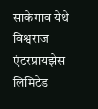साकेगाव येथे विश्वराज एंटरप्रायझेस लिमिटेड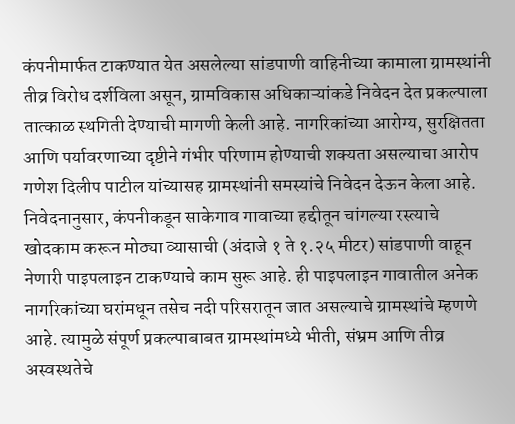कंपनीमार्फत टाकण्यात येत असलेल्या सांडपाणी वाहिनीच्या कामाला ग्रामस्थांनी तीव्र विरोध दर्शविला असून, ग्रामविकास अधिकाऱ्यांकडे निवेदन देत प्रकल्पाला तात्काळ स्थगिती देण्याची मागणी केली आहे. नागरिकांच्या आरोग्य, सुरक्षितता आणि पर्यावरणाच्या दृष्टीने गंभीर परिणाम होण्याची शक्यता असल्याचा आरोप गणेश दिलीप पाटील यांच्यासह ग्रामस्थांनी समस्यांचे निवेदन देऊन केला आहे.
निवेदनानुसार, कंपनीकडून साकेगाव गावाच्या हद्दीतून चांगल्या रस्त्याचे खोदकाम करून मोठ्या व्यासाची (अंदाजे १ ते १.२५ मीटर) सांडपाणी वाहून नेणारी पाइपलाइन टाकण्याचे काम सुरू आहे. ही पाइपलाइन गावातील अनेक नागरिकांच्या घरांमधून तसेच नदी परिसरातून जात असल्याचे ग्रामस्थांचे म्हणणे आहे. त्यामुळे संपूर्ण प्रकल्पाबाबत ग्रामस्थांमध्ये भीती, संभ्रम आणि तीव्र अस्वस्थतेचे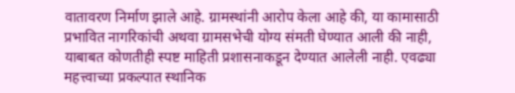वातावरण निर्माण झाले आहे. ग्रामस्थांनी आरोप केला आहे की, या कामासाठी प्रभावित नागरिकांची अथवा ग्रामसभेची योग्य संमती घेण्यात आली की नाही, याबाबत कोणतीही स्पष्ट माहिती प्रशासनाकडून देण्यात आलेली नाही. एवढ्या महत्त्वाच्या प्रकल्पात स्थानिक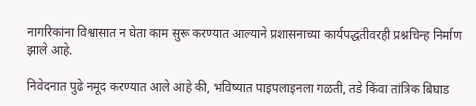नागरिकांना विश्वासात न घेता काम सुरू करण्यात आल्याने प्रशासनाच्या कार्यपद्धतीवरही प्रश्नचिन्ह निर्माण झाले आहे.

निवेदनात पुढे नमूद करण्यात आले आहे की, भविष्यात पाइपलाइनला गळती, तडे किंवा तांत्रिक बिघाड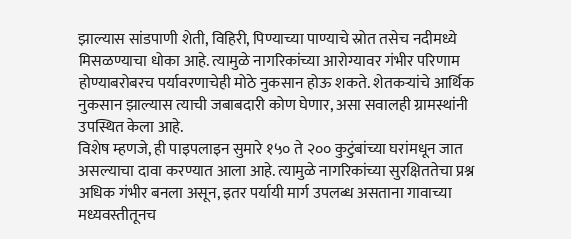झाल्यास सांडपाणी शेती, विहिरी, पिण्याच्या पाण्याचे स्रोत तसेच नदीमध्ये मिसळण्याचा धोका आहे. त्यामुळे नागरिकांच्या आरोग्यावर गंभीर परिणाम होण्याबरोबरच पर्यावरणाचेही मोठे नुकसान होऊ शकते. शेतकऱ्यांचे आर्थिक नुकसान झाल्यास त्याची जबाबदारी कोण घेणार, असा सवालही ग्रामस्थांनी उपस्थित केला आहे.
विशेष म्हणजे, ही पाइपलाइन सुमारे १५० ते २०० कुटुंबांच्या घरांमधून जात असल्याचा दावा करण्यात आला आहे. त्यामुळे नागरिकांच्या सुरक्षिततेचा प्रश्न अधिक गंभीर बनला असून, इतर पर्यायी मार्ग उपलब्ध असताना गावाच्या मध्यवस्तीतूनच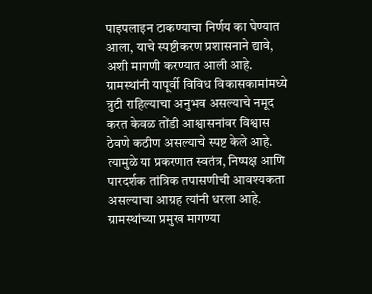पाइपलाइन टाकण्याचा निर्णय का घेण्यात आला, याचे स्पष्टीकरण प्रशासनाने द्यावे, अशी मागणी करण्यात आली आहे.
ग्रामस्थांनी यापूर्वी विविध विकासकामांमध्ये त्रुटी राहिल्याचा अनुभव असल्याचे नमूद करत केवळ तोंडी आश्वासनांवर विश्वास ठेवणे कठीण असल्याचे स्पष्ट केले आहे. त्यामुळे या प्रकरणात स्वतंत्र, निष्पक्ष आणि पारदर्शक तांत्रिक तपासणीची आवश्यकता असल्याचा आग्रह त्यांनी धरला आहे.
ग्रामस्थांच्या प्रमुख मागण्या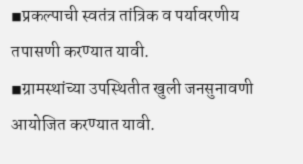◾प्रकल्पाची स्वतंत्र तांत्रिक व पर्यावरणीय तपासणी करण्यात यावी.
◾ग्रामस्थांच्या उपस्थितीत खुली जनसुनावणी आयोजित करण्यात यावी.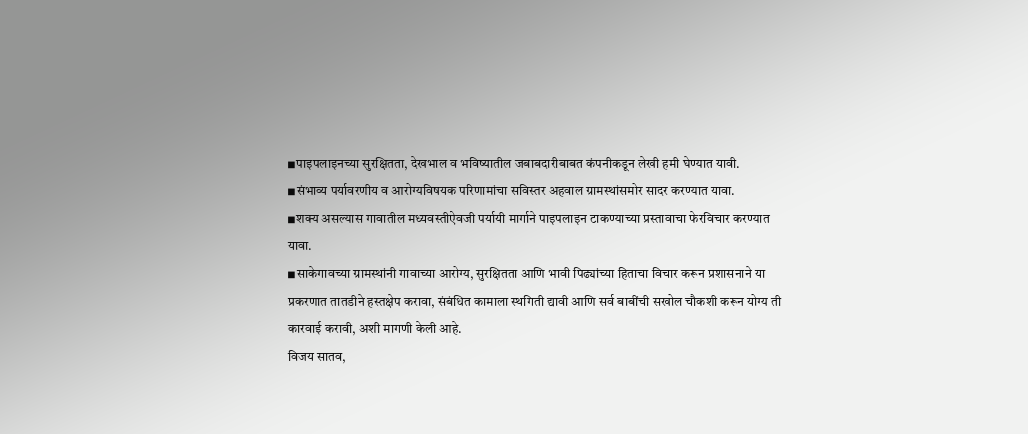◾पाइपलाइनच्या सुरक्षितता, देखभाल व भविष्यातील जबाबदारीबाबत कंपनीकडून लेखी हमी घेण्यात यावी.
◾संभाव्य पर्यावरणीय व आरोग्यविषयक परिणामांचा सविस्तर अहवाल ग्रामस्थांसमोर सादर करण्यात यावा.
◾शक्य असल्यास गावातील मध्यवस्तीऐवजी पर्यायी मार्गाने पाइपलाइन टाकण्याच्या प्रस्तावाचा फेरविचार करण्यात यावा.
◾साकेगावच्या ग्रामस्थांनी गावाच्या आरोग्य, सुरक्षितता आणि भावी पिढ्यांच्या हिताचा विचार करून प्रशासनाने या प्रकरणात तातडीने हस्तक्षेप करावा, संबंधित कामाला स्थगिती द्यावी आणि सर्व बाबींची सखोल चौकशी करून योग्य ती कारवाई करावी, अशी मागणी केली आहे.
विजय सातव,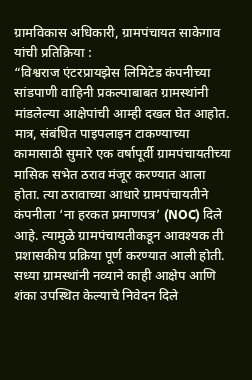ग्रामविकास अधिकारी, ग्रामपंचायत साकेगाव यांची प्रतिक्रिया :
“विश्वराज एंटरप्रायझेस लिमिटेड कंपनीच्या सांडपाणी वाहिनी प्रकल्पाबाबत ग्रामस्थांनी मांडलेल्या आक्षेपांची आम्ही दखल घेत आहोत. मात्र, संबंधित पाइपलाइन टाकण्याच्या कामासाठी सुमारे एक वर्षापूर्वी ग्रामपंचायतीच्या मासिक सभेत ठराव मंजूर करण्यात आला होता. त्या ठरावाच्या आधारे ग्रामपंचायतीने कंपनीला ‘ना हरकत प्रमाणपत्र’ (NOC) दिले आहे. त्यामुळे ग्रामपंचायतीकडून आवश्यक ती प्रशासकीय प्रक्रिया पूर्ण करण्यात आली होती.
सध्या ग्रामस्थांनी नव्याने काही आक्षेप आणि शंका उपस्थित केल्याचे निवेदन दिले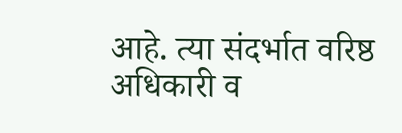आहे. त्या संदर्भात वरिष्ठ अधिकारी व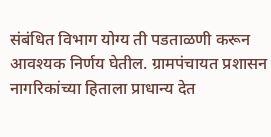संबंधित विभाग योग्य ती पडताळणी करून आवश्यक निर्णय घेतील. ग्रामपंचायत प्रशासन नागरिकांच्या हिताला प्राधान्य देत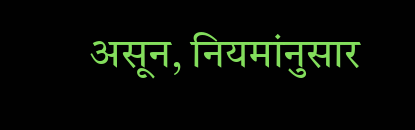असून, नियमांनुसार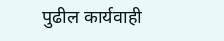पुढील कार्यवाही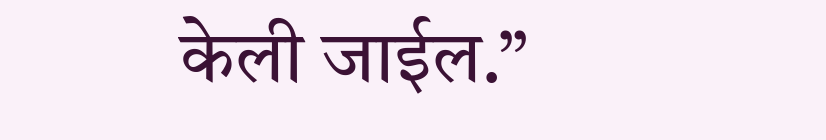केली जाईल.”